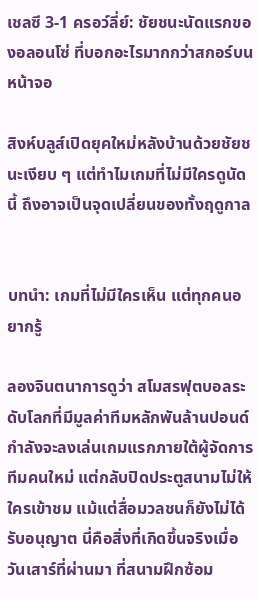เชลซี 3-1 ครอว์ลี่ย์: ชัยชนะนัดแรกของอลอนโซ่ ที่บอกอะไรมากกว่าสกอร์บนหน้าจอ

สิงห์บลูส์เปิดยุคใหม่หลังบ้านด้วยชัยชนะเงียบ ๆ แต่ทำไมเกมที่ไม่มีใครดูนัดนี้ ถึงอาจเป็นจุดเปลี่ยนของทั้งฤดูกาล


บทนำ: เกมที่ไม่มีใครเห็น แต่ทุกคนอยากรู้

ลองจินตนาการดูว่า สโมสรฟุตบอลระดับโลกที่มีมูลค่าทีมหลักพันล้านปอนด์ กำลังจะลงเล่นเกมแรกภายใต้ผู้จัดการทีมคนใหม่ แต่กลับปิดประตูสนามไม่ให้ใครเข้าชม แม้แต่สื่อมวลชนก็ยังไม่ได้รับอนุญาต นี่คือสิ่งที่เกิดขึ้นจริงเมื่อวันเสาร์ที่ผ่านมา ที่สนามฝึกซ้อม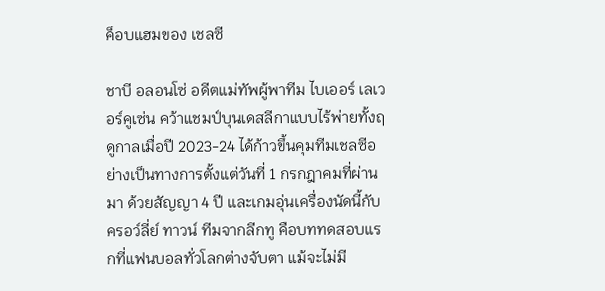ค็อบแฮมของ เชลซี

ชาบี อลอนโซ่ อดีตแม่ทัพผู้พาทีม ไบเออร์ เลเวอร์คูเซ่น คว้าแชมป์บุนเดสลีกาแบบไร้พ่ายทั้งฤดูกาลเมื่อปี 2023-24 ได้ก้าวขึ้นคุมทีมเชลซีอย่างเป็นทางการตั้งแต่วันที่ 1 กรกฎาคมที่ผ่านมา ด้วยสัญญา 4 ปี และเกมอุ่นเครื่องนัดนี้กับ ครอว์ลี่ย์ ทาวน์ ทีมจากลีกทู คือบททดสอบแรกที่แฟนบอลทั่วโลกต่างจับตา แม้จะไม่มี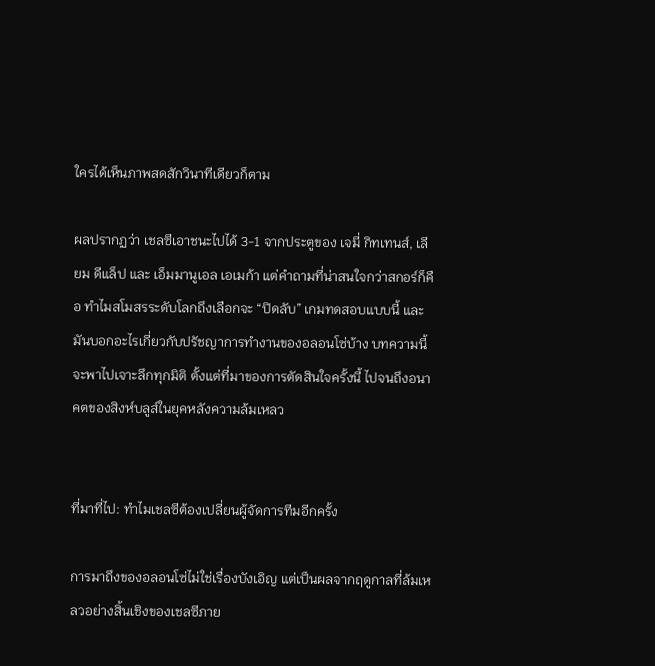ใครได้เห็นภาพสดสักวินาทีเดียวก็ตาม

ผลปรากฏว่า เชลซีเอาชนะไปได้ 3-1 จากประตูของ เจมี่ กิทเทนส์, เลียม ดีแล็ป และ เอ็มมานูเอล เอเมก้า แต่คำถามที่น่าสนใจกว่าสกอร์ก็คือ ทำไมสโมสรระดับโลกถึงเลือกจะ “ปิดลับ” เกมทดสอบแบบนี้ และมันบอกอะไรเกี่ยวกับปรัชญาการทำงานของอลอนโซ่บ้าง บทความนี้จะพาไปเจาะลึกทุกมิติ ตั้งแต่ที่มาของการตัดสินใจครั้งนี้ ไปจนถึงอนาคตของสิงห์บลูส์ในยุคหลังความล้มเหลว


ที่มาที่ไป: ทำไมเชลซีต้องเปลี่ยนผู้จัดการทีมอีกครั้ง

การมาถึงของอลอนโซ่ไม่ใช่เรื่องบังเอิญ แต่เป็นผลจากฤดูกาลที่ล้มเหลวอย่างสิ้นเชิงของเชลซีภาย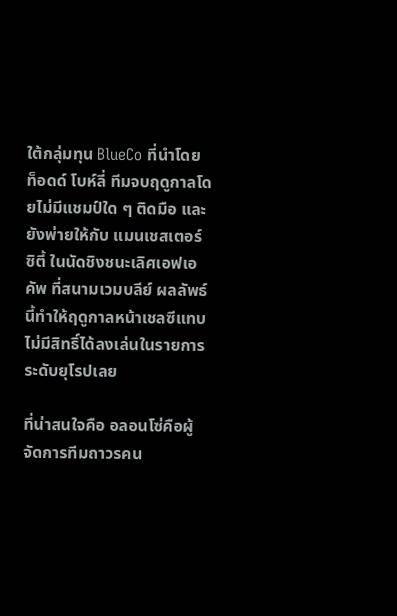ใต้กลุ่มทุน BlueCo ที่นำโดย ท็อดด์ โบห์ลี่ ทีมจบฤดูกาลโดยไม่มีแชมป์ใด ๆ ติดมือ และยังพ่ายให้กับ แมนเชสเตอร์ ซิตี้ ในนัดชิงชนะเลิศเอฟเอ คัพ ที่สนามเวมบลีย์ ผลลัพธ์นี้ทำให้ฤดูกาลหน้าเชลซีแทบไม่มีสิทธิ์ได้ลงเล่นในรายการระดับยุโรปเลย

ที่น่าสนใจคือ อลอนโซ่คือผู้จัดการทีมถาวรคน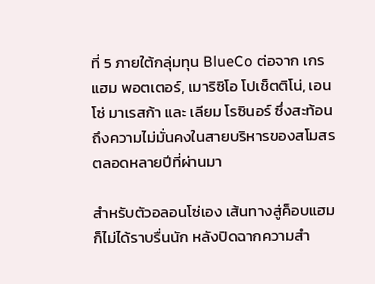ที่ 5 ภายใต้กลุ่มทุน BlueCo ต่อจาก เกรแฮม พอตเตอร์, เมาริซิโอ โปเช็ตติโน่, เอนโซ่ มาเรสก้า และ เลียม โรซินอร์ ซึ่งสะท้อนถึงความไม่มั่นคงในสายบริหารของสโมสรตลอดหลายปีที่ผ่านมา

สำหรับตัวอลอนโซ่เอง เส้นทางสู่ค็อบแฮมก็ไม่ได้ราบรื่นนัก หลังปิดฉากความสำ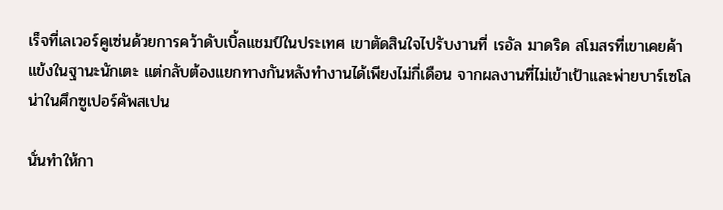เร็จที่เลเวอร์คูเซ่นด้วยการคว้าดับเบิ้ลแชมป์ในประเทศ เขาตัดสินใจไปรับงานที่ เรอัล มาดริด สโมสรที่เขาเคยค้าแข้งในฐานะนักเตะ แต่กลับต้องแยกทางกันหลังทำงานได้เพียงไม่กี่เดือน จากผลงานที่ไม่เข้าเป้าและพ่ายบาร์เซโลน่าในศึกซูเปอร์คัพสเปน

นั่นทำให้กา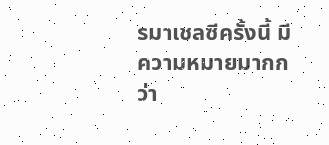รมาเชลซีครั้งนี้ มีความหมายมากกว่า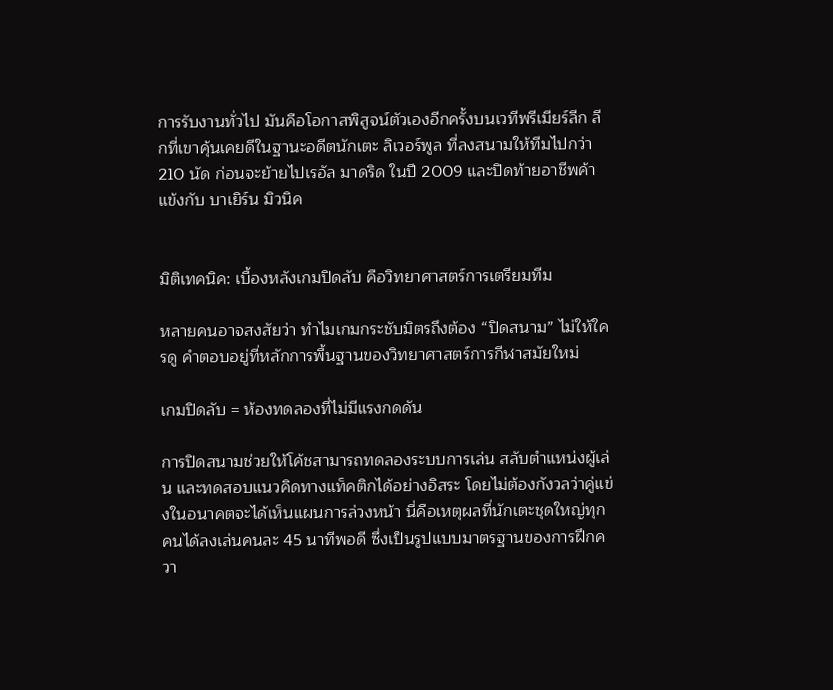การรับงานทั่วไป มันคือโอกาสพิสูจน์ตัวเองอีกครั้งบนเวทีพรีเมียร์ลีก ลีกที่เขาคุ้นเคยดีในฐานะอดีตนักเตะ ลิเวอร์พูล ที่ลงสนามให้ทีมไปกว่า 210 นัด ก่อนจะย้ายไปเรอัล มาดริด ในปี 2009 และปิดท้ายอาชีพค้าแข้งกับ บาเยิร์น มิวนิค


มิติเทคนิค: เบื้องหลังเกมปิดลับ คือวิทยาศาสตร์การเตรียมทีม

หลายคนอาจสงสัยว่า ทำไมเกมกระชับมิตรถึงต้อง “ปิดสนาม” ไม่ให้ใครดู คำตอบอยู่ที่หลักการพื้นฐานของวิทยาศาสตร์การกีฬาสมัยใหม่

เกมปิดลับ = ห้องทดลองที่ไม่มีแรงกดดัน

การปิดสนามช่วยให้โค้ชสามารถทดลองระบบการเล่น สลับตำแหน่งผู้เล่น และทดสอบแนวคิดทางแท็คติกได้อย่างอิสระ โดยไม่ต้องกังวลว่าคู่แข่งในอนาคตจะได้เห็นแผนการล่วงหน้า นี่คือเหตุผลที่นักเตะชุดใหญ่ทุกคนได้ลงเล่นคนละ 45 นาทีพอดี ซึ่งเป็นรูปแบบมาตรฐานของการฝึกควา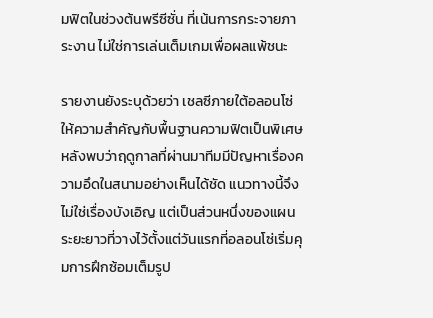มฟิตในช่วงต้นพรีซีซั่น ที่เน้นการกระจายภาระงาน ไม่ใช่การเล่นเต็มเกมเพื่อผลแพ้ชนะ

รายงานยังระบุด้วยว่า เชลซีภายใต้อลอนโซ่ให้ความสำคัญกับพื้นฐานความฟิตเป็นพิเศษ หลังพบว่าฤดูกาลที่ผ่านมาทีมมีปัญหาเรื่องความอึดในสนามอย่างเห็นได้ชัด แนวทางนี้จึงไม่ใช่เรื่องบังเอิญ แต่เป็นส่วนหนึ่งของแผนระยะยาวที่วางไว้ตั้งแต่วันแรกที่อลอนโซ่เริ่มคุมการฝึกซ้อมเต็มรูป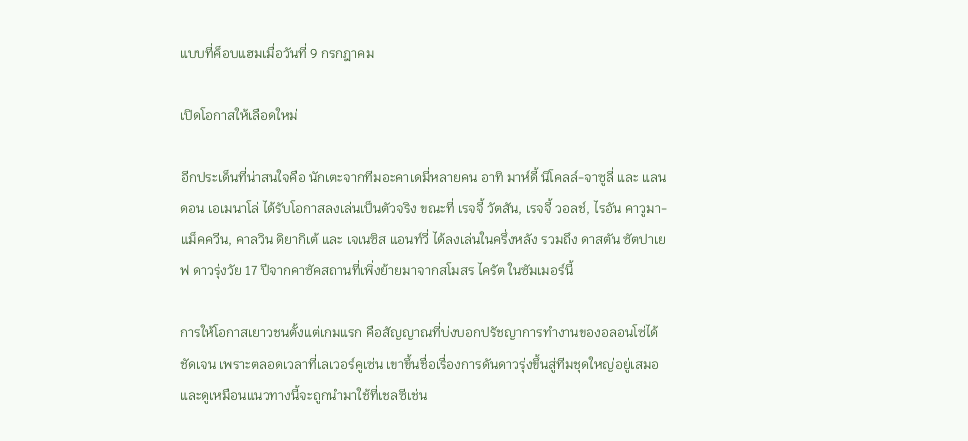แบบที่ค็อบแฮมเมื่อวันที่ 9 กรกฎาคม

เปิดโอกาสให้เลือดใหม่

อีกประเด็นที่น่าสนใจคือ นักเตะจากทีมอะคาเดมี่หลายคน อาทิ มาห์ดี้ นิโคลล์-จาซูลี่ และ แลนดอน เอเมนาโล่ ได้รับโอกาสลงเล่นเป็นตัวจริง ขณะที่ เรจจี้ วัตสัน, เรจจี้ วอลช์, ไรอัน คาวูมา-แม็คควีน, คาลวิน ดิยากิเต้ และ เจเนซิส แอนท์วี่ ได้ลงเล่นในครึ่งหลัง รวมถึง ดาสตัน ซัตปาเยฟ ดาวรุ่งวัย 17 ปีจากคาซัคสถานที่เพิ่งย้ายมาจากสโมสร ไครัต ในซัมเมอร์นี้

การให้โอกาสเยาวชนตั้งแต่เกมแรก คือสัญญาณที่บ่งบอกปรัชญาการทำงานของอลอนโซ่ได้ชัดเจน เพราะตลอดเวลาที่เลเวอร์คูเซ่น เขาขึ้นชื่อเรื่องการดันดาวรุ่งขึ้นสู่ทีมชุดใหญ่อยู่เสมอ และดูเหมือนแนวทางนี้จะถูกนำมาใช้ที่เชลซีเช่น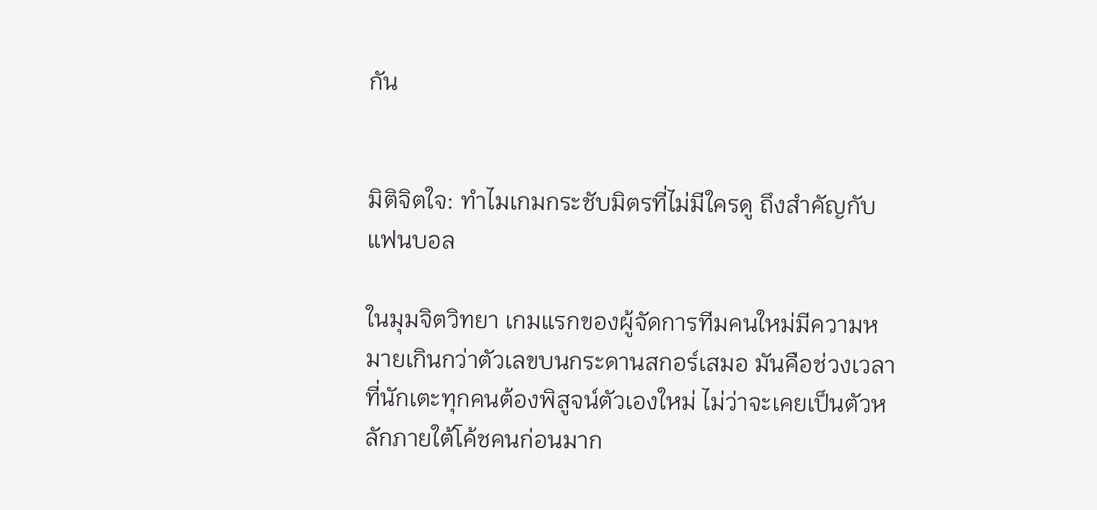กัน


มิติจิตใจ: ทำไมเกมกระชับมิตรที่ไม่มีใครดู ถึงสำคัญกับแฟนบอล

ในมุมจิตวิทยา เกมแรกของผู้จัดการทีมคนใหม่มีความหมายเกินกว่าตัวเลขบนกระดานสกอร์เสมอ มันคือช่วงเวลาที่นักเตะทุกคนต้องพิสูจน์ตัวเองใหม่ ไม่ว่าจะเคยเป็นตัวหลักภายใต้โค้ชคนก่อนมาก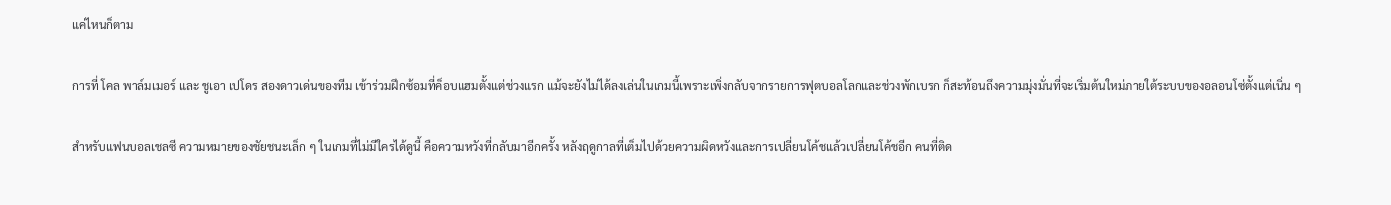แค่ไหนก็ตาม

การที่ โคล พาล์มเมอร์ และ ชูเอา เปโดร สองดาวเด่นของทีม เข้าร่วมฝึกซ้อมที่ค็อบแฮมตั้งแต่ช่วงแรก แม้จะยังไม่ได้ลงเล่นในเกมนี้เพราะเพิ่งกลับจากรายการฟุตบอลโลกและช่วงพักเบรก ก็สะท้อนถึงความมุ่งมั่นที่จะเริ่มต้นใหม่ภายใต้ระบบของอลอนโซ่ตั้งแต่เนิ่น ๆ

สำหรับแฟนบอลเชลซี ความหมายของชัยชนะเล็ก ๆ ในเกมที่ไม่มีใครได้ดูนี้ คือความหวังที่กลับมาอีกครั้ง หลังฤดูกาลที่เต็มไปด้วยความผิดหวังและการเปลี่ยนโค้ชแล้วเปลี่ยนโค้ชอีก คนที่ติด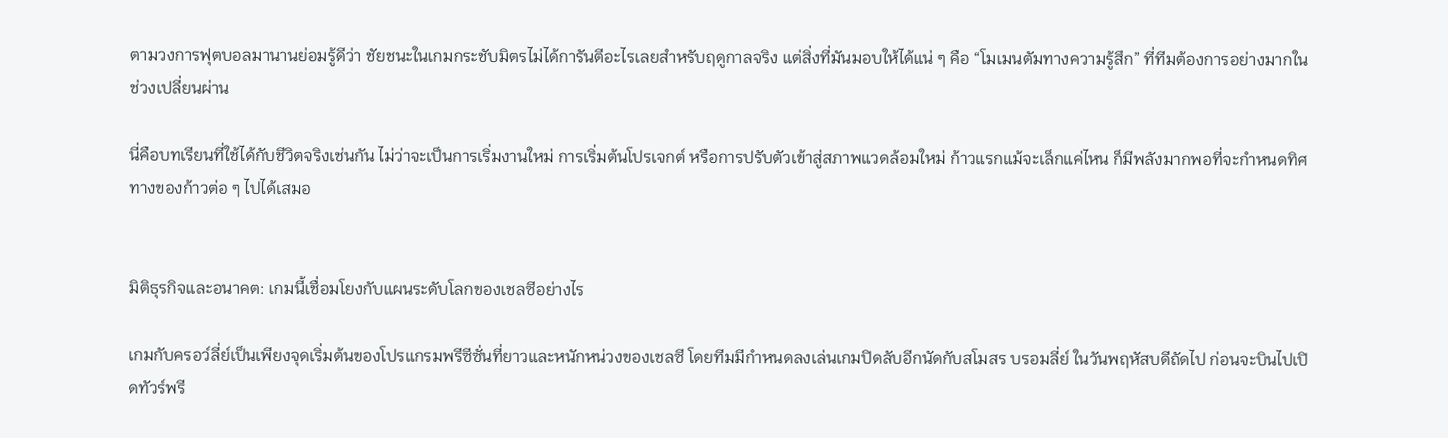ตามวงการฟุตบอลมานานย่อมรู้ดีว่า ชัยชนะในเกมกระชับมิตรไม่ได้การันตีอะไรเลยสำหรับฤดูกาลจริง แต่สิ่งที่มันมอบให้ได้แน่ ๆ คือ “โมเมนตัมทางความรู้สึก” ที่ทีมต้องการอย่างมากในช่วงเปลี่ยนผ่าน

นี่คือบทเรียนที่ใช้ได้กับชีวิตจริงเช่นกัน ไม่ว่าจะเป็นการเริ่มงานใหม่ การเริ่มต้นโปรเจกต์ หรือการปรับตัวเข้าสู่สภาพแวดล้อมใหม่ ก้าวแรกแม้จะเล็กแค่ไหน ก็มีพลังมากพอที่จะกำหนดทิศทางของก้าวต่อ ๆ ไปได้เสมอ


มิติธุรกิจและอนาคต: เกมนี้เชื่อมโยงกับแผนระดับโลกของเชลซีอย่างไร

เกมกับครอว์ลี่ย์เป็นเพียงจุดเริ่มต้นของโปรแกรมพรีซีซั่นที่ยาวและหนักหน่วงของเชลซี โดยทีมมีกำหนดลงเล่นเกมปิดลับอีกนัดกับสโมสร บรอมลี่ย์ ในวันพฤหัสบดีถัดไป ก่อนจะบินไปเปิดทัวร์พรี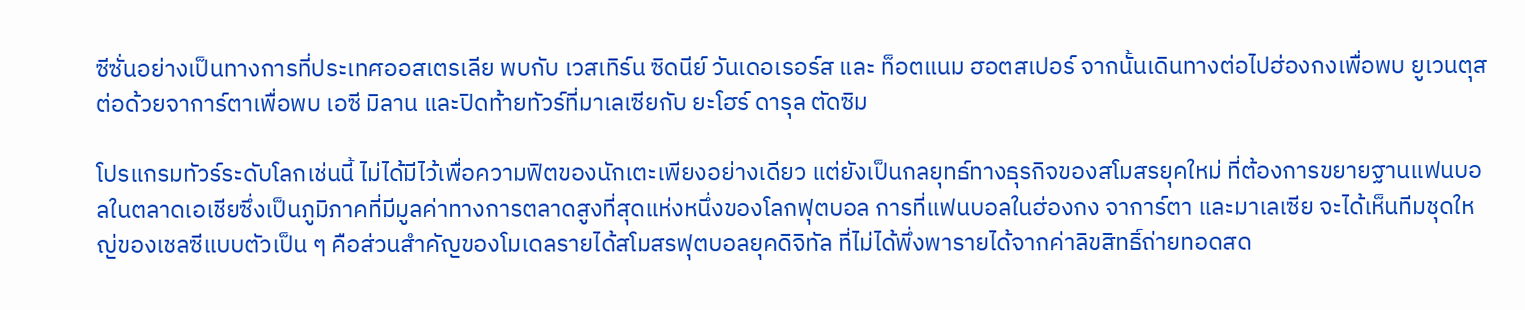ซีซั่นอย่างเป็นทางการที่ประเทศออสเตรเลีย พบกับ เวสเทิร์น ซิดนีย์ วันเดอเรอร์ส และ ท็อตแนม ฮอตสเปอร์ จากนั้นเดินทางต่อไปฮ่องกงเพื่อพบ ยูเวนตุส ต่อด้วยจาการ์ตาเพื่อพบ เอซี มิลาน และปิดท้ายทัวร์ที่มาเลเซียกับ ยะโฮร์ ดารุล ตัดซิม

โปรแกรมทัวร์ระดับโลกเช่นนี้ ไม่ได้มีไว้เพื่อความฟิตของนักเตะเพียงอย่างเดียว แต่ยังเป็นกลยุทธ์ทางธุรกิจของสโมสรยุคใหม่ ที่ต้องการขยายฐานแฟนบอลในตลาดเอเชียซึ่งเป็นภูมิภาคที่มีมูลค่าทางการตลาดสูงที่สุดแห่งหนึ่งของโลกฟุตบอล การที่แฟนบอลในฮ่องกง จาการ์ตา และมาเลเซีย จะได้เห็นทีมชุดใหญ่ของเชลซีแบบตัวเป็น ๆ คือส่วนสำคัญของโมเดลรายได้สโมสรฟุตบอลยุคดิจิทัล ที่ไม่ได้พึ่งพารายได้จากค่าลิขสิทธิ์ถ่ายทอดสด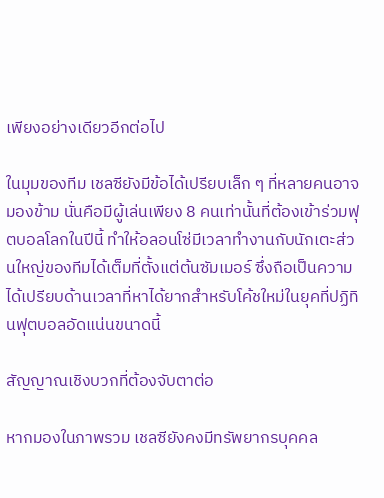เพียงอย่างเดียวอีกต่อไป

ในมุมของทีม เชลซียังมีข้อได้เปรียบเล็ก ๆ ที่หลายคนอาจมองข้าม นั่นคือมีผู้เล่นเพียง 8 คนเท่านั้นที่ต้องเข้าร่วมฟุตบอลโลกในปีนี้ ทำให้อลอนโซ่มีเวลาทำงานกับนักเตะส่วนใหญ่ของทีมได้เต็มที่ตั้งแต่ต้นซัมเมอร์ ซึ่งถือเป็นความได้เปรียบด้านเวลาที่หาได้ยากสำหรับโค้ชใหม่ในยุคที่ปฏิทินฟุตบอลอัดแน่นขนาดนี้

สัญญาณเชิงบวกที่ต้องจับตาต่อ

หากมองในภาพรวม เชลซียังคงมีทรัพยากรบุคคล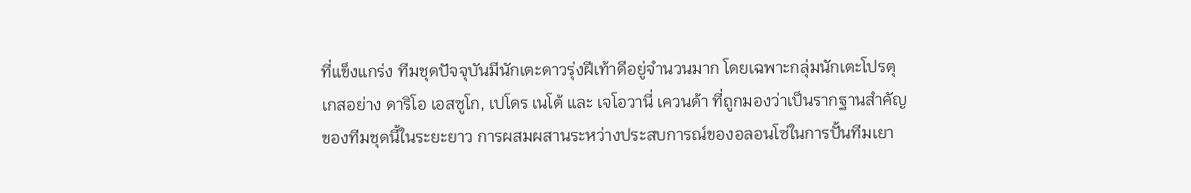ที่แข็งแกร่ง ทีมชุดปัจจุบันมีนักเตะดาวรุ่งฝีเท้าดีอยู่จำนวนมาก โดยเฉพาะกลุ่มนักเตะโปรตุเกสอย่าง ดาริโอ เอสซูโก, เปโดร เนโต้ และ เจโอวานี่ เควนด้า ที่ถูกมองว่าเป็นรากฐานสำคัญของทีมชุดนี้ในระยะยาว การผสมผสานระหว่างประสบการณ์ของอลอนโซ่ในการปั้นทีมเยา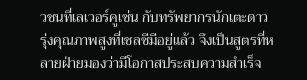วชนที่เลเวอร์คูเซ่น กับทรัพยากรนักเตะดาวรุ่งคุณภาพสูงที่เชลซีมีอยู่แล้ว จึงเป็นสูตรที่หลายฝ่ายมองว่ามีโอกาสประสบความสำเร็จ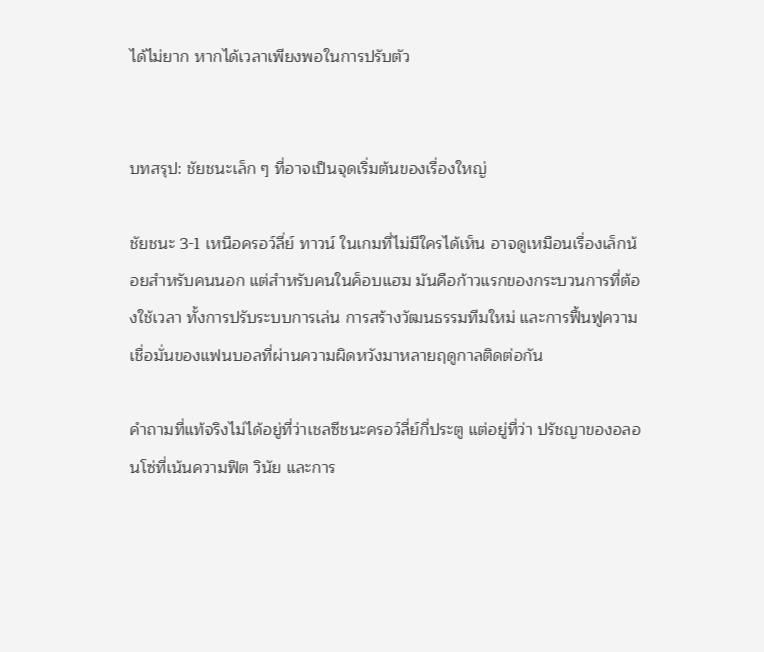ได้ไม่ยาก หากได้เวลาเพียงพอในการปรับตัว


บทสรุป: ชัยชนะเล็ก ๆ ที่อาจเป็นจุดเริ่มต้นของเรื่องใหญ่

ชัยชนะ 3-1 เหนือครอว์ลี่ย์ ทาวน์ ในเกมที่ไม่มีใครได้เห็น อาจดูเหมือนเรื่องเล็กน้อยสำหรับคนนอก แต่สำหรับคนในค็อบแฮม มันคือก้าวแรกของกระบวนการที่ต้องใช้เวลา ทั้งการปรับระบบการเล่น การสร้างวัฒนธรรมทีมใหม่ และการฟื้นฟูความเชื่อมั่นของแฟนบอลที่ผ่านความผิดหวังมาหลายฤดูกาลติดต่อกัน

คำถามที่แท้จริงไม่ได้อยู่ที่ว่าเชลซีชนะครอว์ลี่ย์กี่ประตู แต่อยู่ที่ว่า ปรัชญาของอลอนโซ่ที่เน้นความฟิต วินัย และการ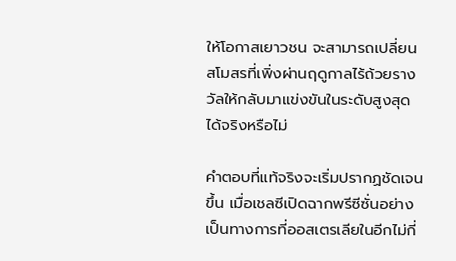ให้โอกาสเยาวชน จะสามารถเปลี่ยนสโมสรที่เพิ่งผ่านฤดูกาลไร้ถ้วยรางวัลให้กลับมาแข่งขันในระดับสูงสุดได้จริงหรือไม่

คำตอบที่แท้จริงจะเริ่มปรากฏชัดเจนขึ้น เมื่อเชลซีเปิดฉากพรีซีซั่นอย่างเป็นทางการที่ออสเตรเลียในอีกไม่กี่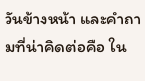วันข้างหน้า และคำถามที่น่าคิดต่อคือ ใน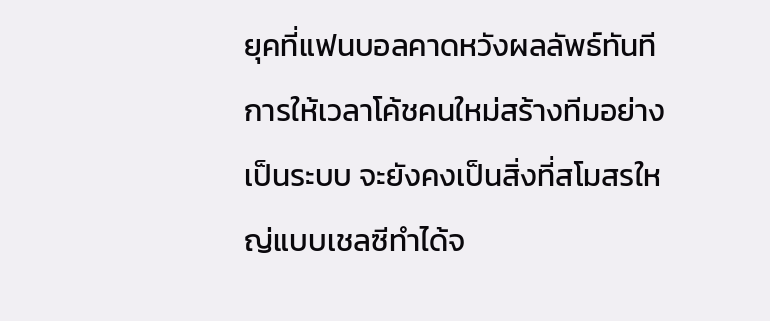ยุคที่แฟนบอลคาดหวังผลลัพธ์ทันที การให้เวลาโค้ชคนใหม่สร้างทีมอย่างเป็นระบบ จะยังคงเป็นสิ่งที่สโมสรใหญ่แบบเชลซีทำได้จ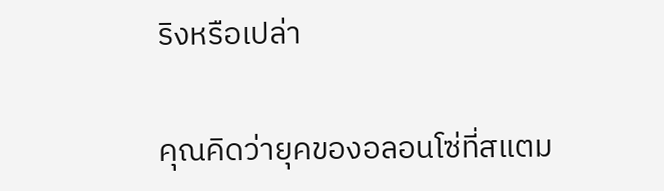ริงหรือเปล่า

คุณคิดว่ายุคของอลอนโซ่ที่สแตม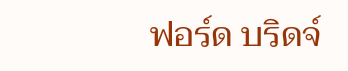ฟอร์ด บริดจ์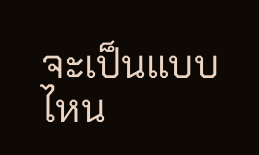จะเป็นแบบไหน